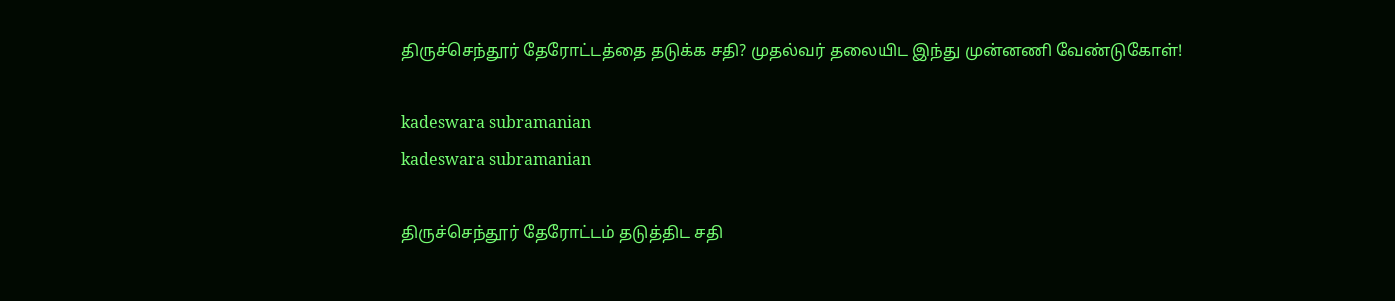திருச்செந்தூர் தேரோட்டத்தை தடுக்க சதி? முதல்வர் தலையிட இந்து முன்னணி வேண்டுகோள்!

kadeswara subramanian
kadeswara subramanian

திருச்செந்தூர் தேரோட்டம் தடுத்திட சதி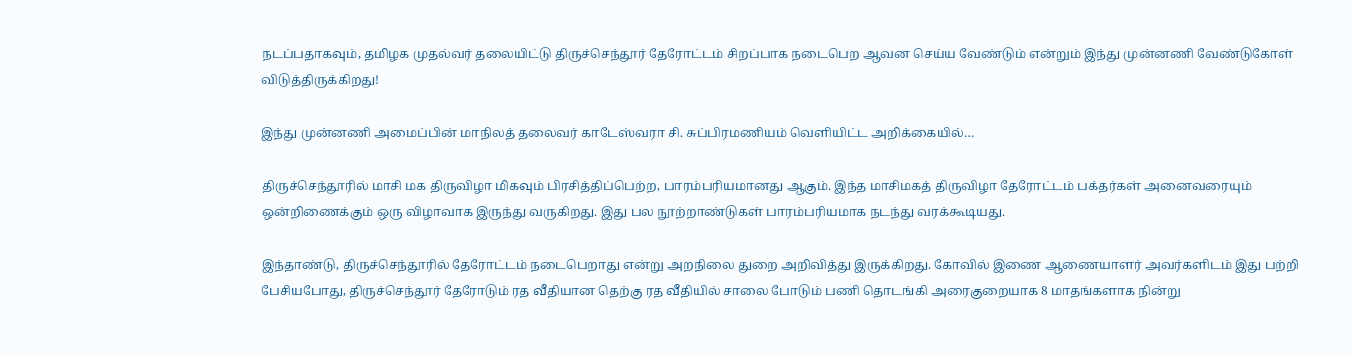நடப்பதாகவும், தமிழக முதல்வர் தலையிட்டு திருச்செந்தூர் தேரோட்டம் சிறப்பாக நடைபெற ஆவன செய்ய வேண்டும் என்றும் இந்து முன்னணி வேண்டுகோள் விடுத்திருக்கிறது!

இந்து முன்னணி அமைப்பின் மாநிலத் தலைவர் காடேஸ்வரா சி. சுப்பிரமணியம் வெளியிட்ட அறிக்கையில்…

திருச்செந்தூரில் மாசி மக திருவிழா மிகவும் பிரசித்திப்பெற்ற, பாரம்பரியமானது ஆகும். இந்த மாசிமகத் திருவிழா தேரோட்டம் பக்தர்கள் அனைவரையும் ஒன்றிணைக்கும் ஒரு விழாவாக இருந்து வருகிறது. இது பல நூற்றாண்டுகள் பாரம்பரியமாக நடந்து வரக்கூடியது.

இந்தாண்டு, திருச்செந்தூரில் தேரோட்டம் நடைபெறாது என்று அறநிலை துறை அறிவித்து இருக்கிறது. கோவில் இணை ஆணையாளர் அவர்களிடம் இது பற்றி பேசியபோது, திருச்செந்தூர் தேரோடும் ரத வீதியான தெற்கு ரத வீதியில் சாலை போடும் பணி தொடங்கி அரைகுறையாக 8 மாதங்களாக நின்று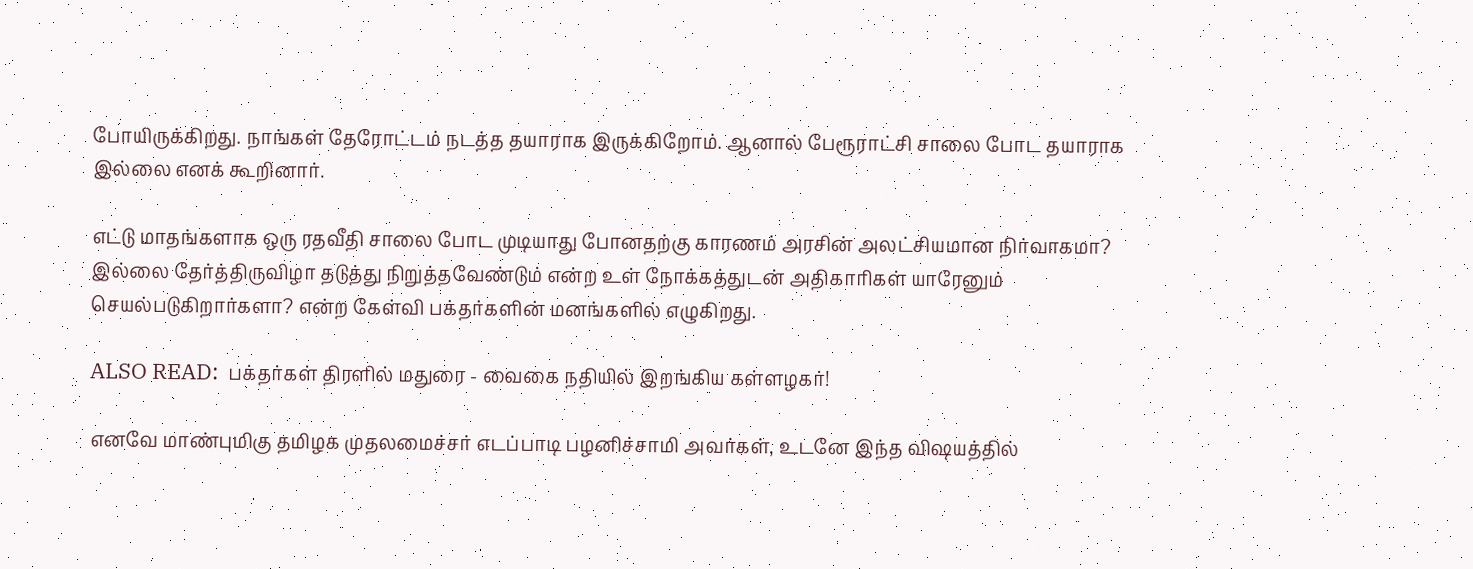போயிருக்கிறது. நாங்கள் தேரோட்டம் நடத்த தயாராக இருக்கிறோம். ஆனால் பேரூராட்சி சாலை போட தயாராக இல்லை எனக் கூறினார்.

எட்டு மாதங்களாக ஒரு ரதவீதி சாலை போட முடியாது போனதற்கு காரணம் அரசின் அலட்சியமான நிர்வாகமா? இல்லை தேர்த்திருவிழா தடுத்து நிறுத்தவேண்டும் என்ற உள் நோக்கத்துடன் அதிகாரிகள் யாரேனும் செயல்படுகிறார்களா? என்ற கேள்வி பக்தர்களின் மனங்களில் எழுகிறது.

ALSO READ:  பக்தர்கள் திரளில் மதுரை - வைகை நதியில் இறங்கிய கள்ளழகர்!

எனவே மாண்புமிகு தமிழக முதலமைச்சர் எடப்பாடி பழனிச்சாமி அவர்கள், உடனே இந்த விஷயத்தில்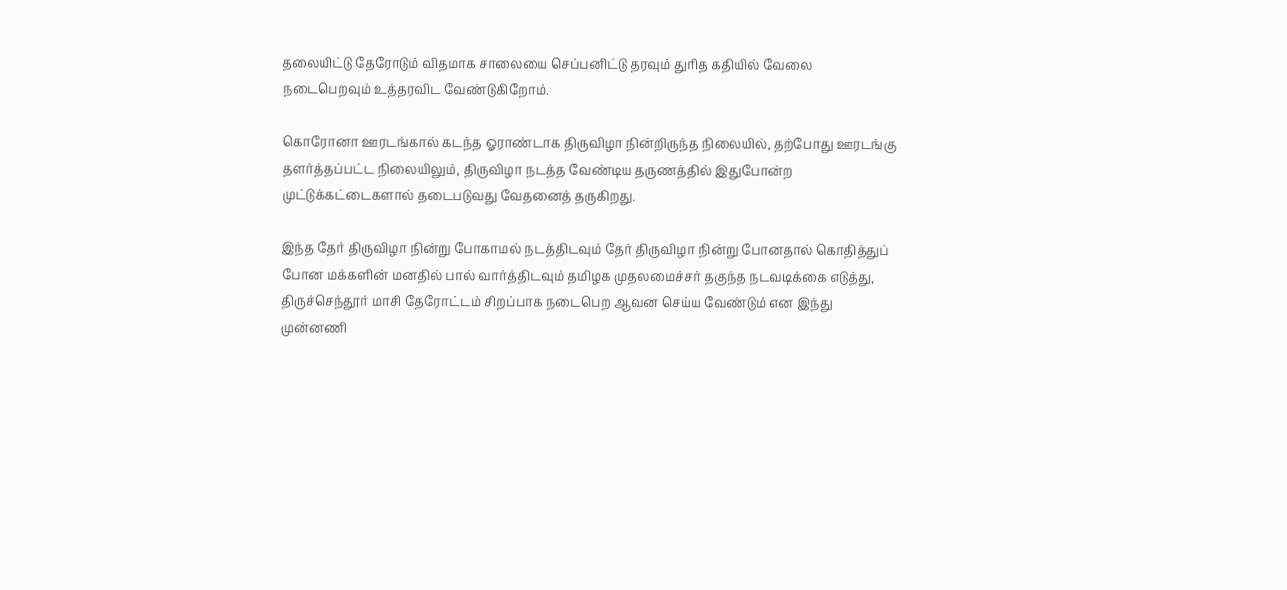தலையிட்டு தேரோடும் விதமாக சாலையை செப்பனிட்டு தரவும் துரித கதியில் வேலை நடைபெறவும் உத்தரவிட வேண்டுகிறோம்.

கொரோனா ஊரடங்கால் கடந்த ஓராண்டாக திருவிழா நின்றிருந்த நிலையில், தற்போது ஊரடங்கு தளர்த்தப்பட்ட நிலையிலும், திருவிழா நடத்த வேண்டிய தருணத்தில் இதுபோன்ற முட்டுக்கட்டைகளால் தடைபடுவது வேதனைத் தருகிறது.

இந்த தேர் திருவிழா நின்று போகாமல் நடத்திடவும் தேர் திருவிழா நின்று போனதால் கொதித்துப் போன மக்களின் மனதில் பால் வார்த்திடவும் தமிழக முதலமைச்சர் தகுந்த நடவடிக்கை எடுத்து, திருச்செந்தூர் மாசி தேரோட்டம் சிறப்பாக நடைபெற ஆவன செய்ய வேண்டும் என இந்து முன்னணி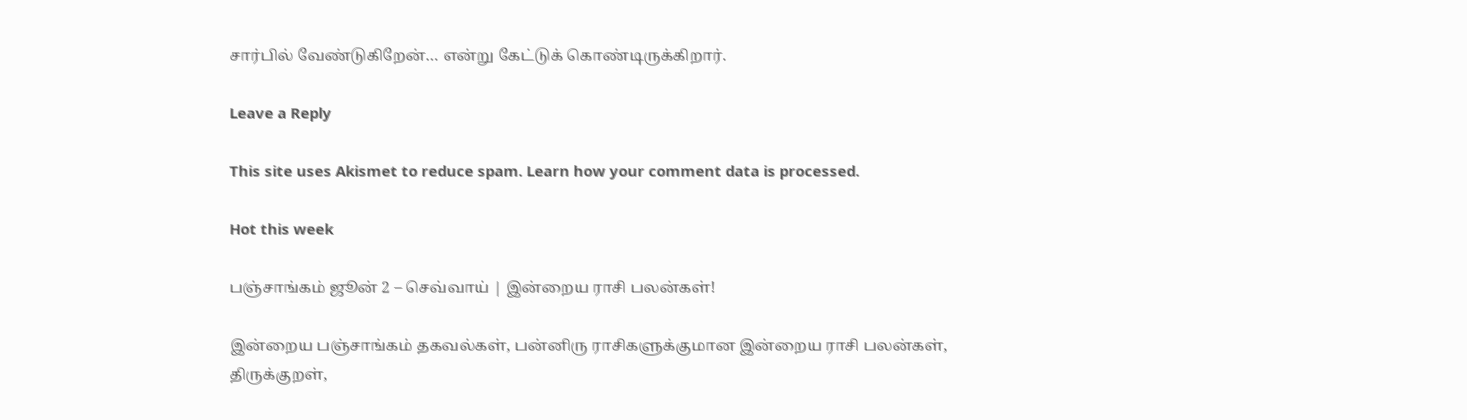சார்பில் வேண்டுகிறேன்… என்று கேட்டுக் கொண்டிருக்கிறார்.

Leave a Reply

This site uses Akismet to reduce spam. Learn how your comment data is processed.

Hot this week

பஞ்சாங்கம் ஜூன் 2 – செவ்வாய் | இன்றைய ராசி பலன்கள்!

இன்றைய பஞ்சாங்கம் தகவல்கள், பன்னிரு ராசிகளுக்குமான இன்றைய ராசி பலன்கள், திருக்குறள்,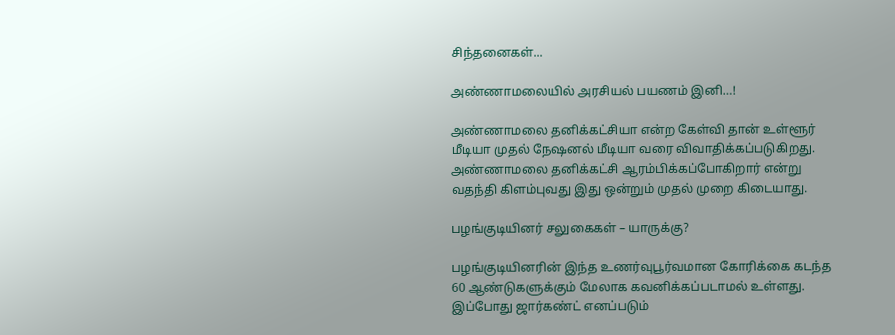சிந்தனைகள்...

அண்ணாமலையில் அரசியல் பயணம் இனி…!

அண்ணாமலை தனிக்கட்சியா என்ற கேள்வி தான் உள்ளூர் மீடியா முதல் நேஷனல் மீடியா வரை விவாதிக்கப்படுகிறது. அண்ணாமலை தனிக்கட்சி ஆரம்பிக்கப்போகிறார் என்று வதந்தி கிளம்புவது இது ஒன்றும் முதல் முறை கிடையாது.

பழங்குடியினர் சலுகைகள் – யாருக்கு?

பழங்குடியினரின் இந்த உணர்வுபூர்வமான கோரிக்கை கடந்த 60 ஆண்டுகளுக்கும் மேலாக கவனிக்கப்படாமல் உள்ளது. இப்போது ஜார்கண்ட் எனப்படும்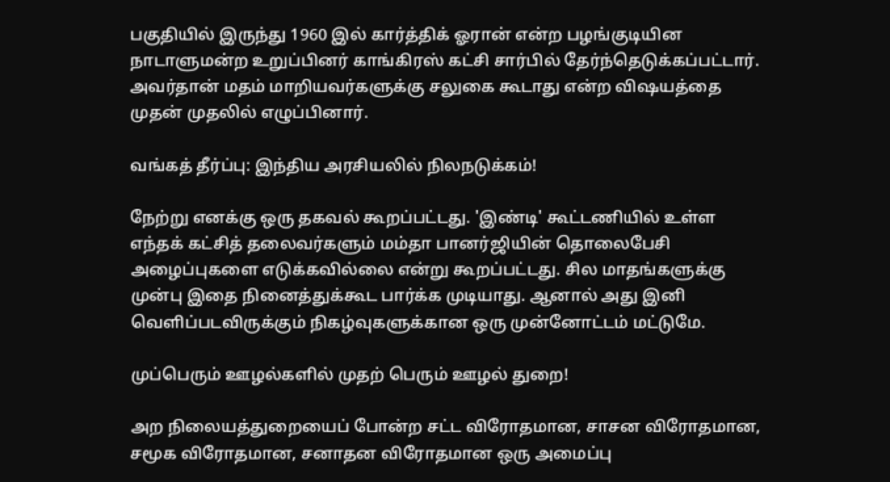பகுதியில் இருந்து 1960 இல் கார்த்திக் ஓரான் என்ற பழங்குடியின நாடாளுமன்ற உறுப்பினர் காங்கிரஸ் கட்சி சார்பில் தேர்ந்தெடுக்கப்பட்டார். அவர்தான் மதம் மாறியவர்களுக்கு சலுகை கூடாது என்ற விஷயத்தை முதன் முதலில் எழுப்பினார்.

வங்கத் தீர்ப்பு: இந்திய அரசியலில் நிலநடுக்கம்!

நேற்று எனக்கு ஒரு தகவல் கூறப்பட்டது. 'இண்டி' கூட்டணியில் உள்ள எந்தக் கட்சித் தலைவர்களும் மம்தா பானர்ஜியின் தொலைபேசி அழைப்புகளை எடுக்கவில்லை என்று கூறப்பட்டது. சில மாதங்களுக்கு முன்பு இதை நினைத்துக்கூட பார்க்க முடியாது. ஆனால் அது இனி வெளிப்படவிருக்கும் நிகழ்வுகளுக்கான ஒரு முன்னோட்டம் மட்டுமே.

முப்பெரும் ஊழல்களில் முதற் பெரும் ஊழல் துறை!

அற நிலையத்துறையைப் போன்ற சட்ட விரோதமான, சாசன விரோதமான, சமூக விரோதமான, சனாதன விரோதமான ஒரு அமைப்பு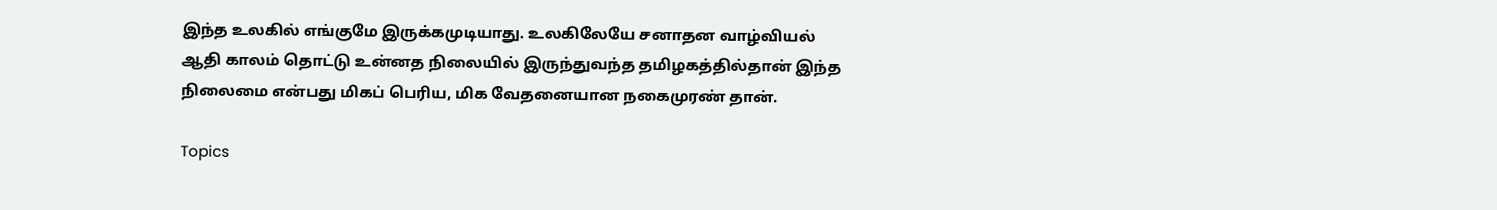இந்த உலகில் எங்குமே இருக்கமுடியாது. உலகிலேயே சனாதன வாழ்வியல் ஆதி காலம் தொட்டு உன்னத நிலையில் இருந்துவந்த தமிழகத்தில்தான் இந்த நிலைமை என்பது மிகப் பெரிய, மிக வேதனையான நகைமுரண் தான்.

Topics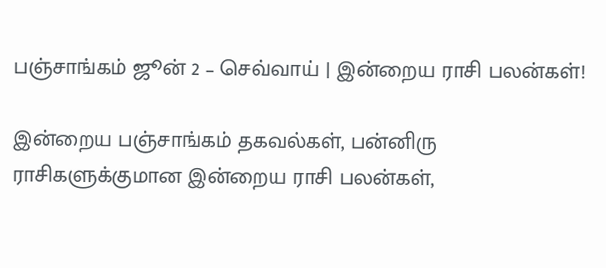பஞ்சாங்கம் ஜூன் 2 – செவ்வாய் | இன்றைய ராசி பலன்கள்!

இன்றைய பஞ்சாங்கம் தகவல்கள், பன்னிரு ராசிகளுக்குமான இன்றைய ராசி பலன்கள்,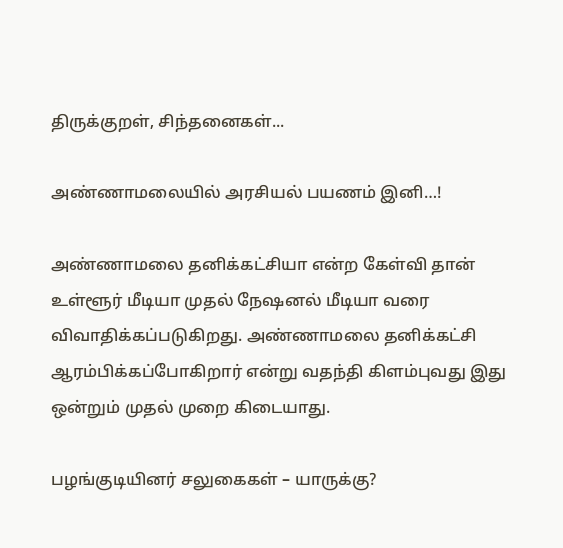திருக்குறள், சிந்தனைகள்...

அண்ணாமலையில் அரசியல் பயணம் இனி…!

அண்ணாமலை தனிக்கட்சியா என்ற கேள்வி தான் உள்ளூர் மீடியா முதல் நேஷனல் மீடியா வரை விவாதிக்கப்படுகிறது. அண்ணாமலை தனிக்கட்சி ஆரம்பிக்கப்போகிறார் என்று வதந்தி கிளம்புவது இது ஒன்றும் முதல் முறை கிடையாது.

பழங்குடியினர் சலுகைகள் – யாருக்கு?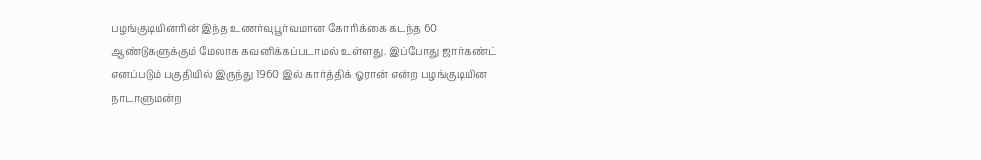பழங்குடியினரின் இந்த உணர்வுபூர்வமான கோரிக்கை கடந்த 60 ஆண்டுகளுக்கும் மேலாக கவனிக்கப்படாமல் உள்ளது. இப்போது ஜார்கண்ட் எனப்படும் பகுதியில் இருந்து 1960 இல் கார்த்திக் ஓரான் என்ற பழங்குடியின நாடாளுமன்ற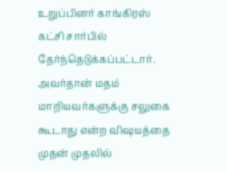உறுப்பினர் காங்கிரஸ் கட்சி சார்பில் தேர்ந்தெடுக்கப்பட்டார். அவர்தான் மதம் மாறியவர்களுக்கு சலுகை கூடாது என்ற விஷயத்தை முதன் முதலில்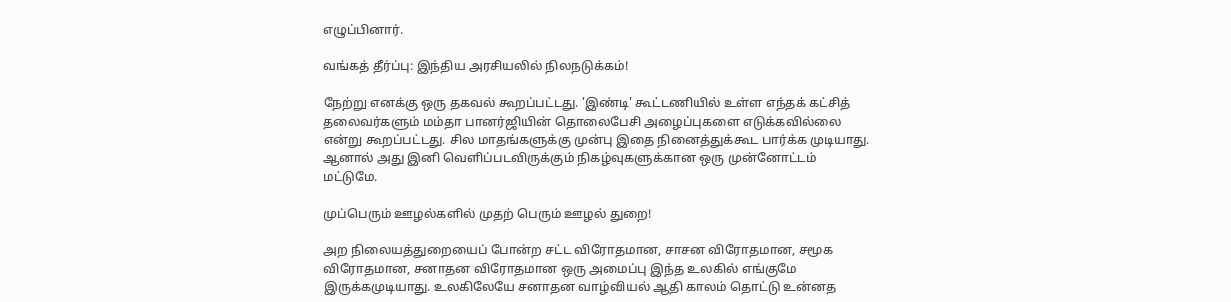எழுப்பினார்.

வங்கத் தீர்ப்பு: இந்திய அரசியலில் நிலநடுக்கம்!

நேற்று எனக்கு ஒரு தகவல் கூறப்பட்டது. 'இண்டி' கூட்டணியில் உள்ள எந்தக் கட்சித் தலைவர்களும் மம்தா பானர்ஜியின் தொலைபேசி அழைப்புகளை எடுக்கவில்லை என்று கூறப்பட்டது. சில மாதங்களுக்கு முன்பு இதை நினைத்துக்கூட பார்க்க முடியாது. ஆனால் அது இனி வெளிப்படவிருக்கும் நிகழ்வுகளுக்கான ஒரு முன்னோட்டம் மட்டுமே.

முப்பெரும் ஊழல்களில் முதற் பெரும் ஊழல் துறை!

அற நிலையத்துறையைப் போன்ற சட்ட விரோதமான, சாசன விரோதமான, சமூக விரோதமான, சனாதன விரோதமான ஒரு அமைப்பு இந்த உலகில் எங்குமே இருக்கமுடியாது. உலகிலேயே சனாதன வாழ்வியல் ஆதி காலம் தொட்டு உன்னத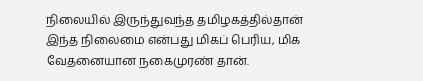நிலையில் இருந்துவந்த தமிழகத்தில்தான் இந்த நிலைமை என்பது மிகப் பெரிய, மிக வேதனையான நகைமுரண் தான்.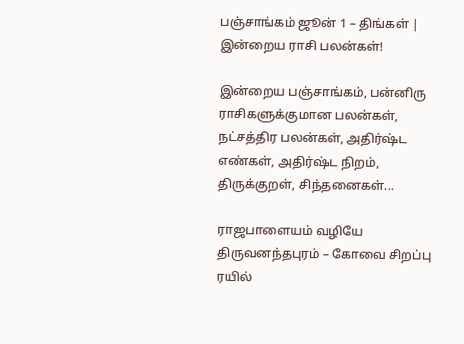பஞ்சாங்கம் ஜூன் 1 – திங்கள் | இன்றைய ராசி பலன்கள்!

இன்றைய பஞ்சாங்கம், பன்னிரு ராசிகளுக்குமான பலன்கள், நட்சத்திர பலன்கள், அதிர்ஷ்ட எண்கள், அதிர்ஷ்ட நிறம், திருக்குறள், சிந்தனைகள்...

ராஜபாளையம் வழியே திருவனந்தபுரம் – கோவை சிறப்பு ரயில்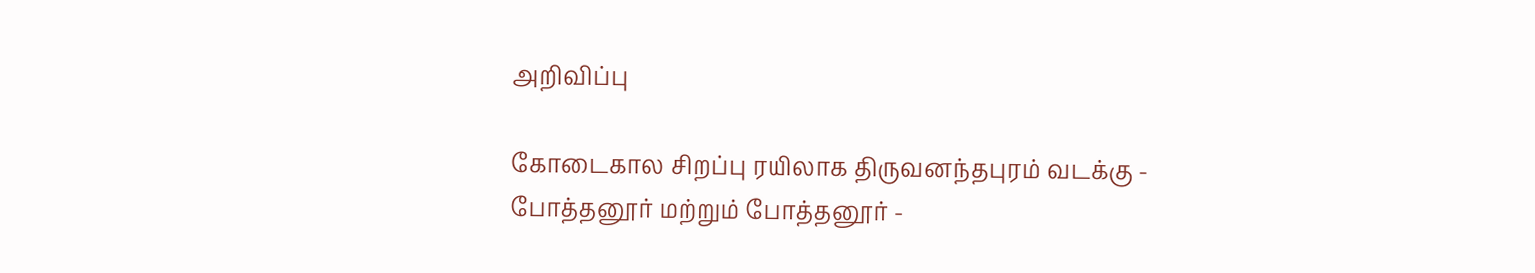அறிவிப்பு

கோடைகால சிறப்பு ரயிலாக திருவனந்தபுரம் வடக்கு - போத்தனூர் மற்றும் போத்தனூர் -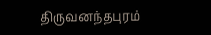திருவனந்தபுரம்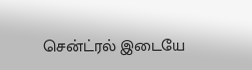சென்ட்ரல் இடையே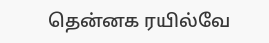தென்னக ரயில்வே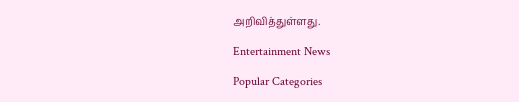அறிவித்துள்ளது.

Entertainment News

Popular Categories